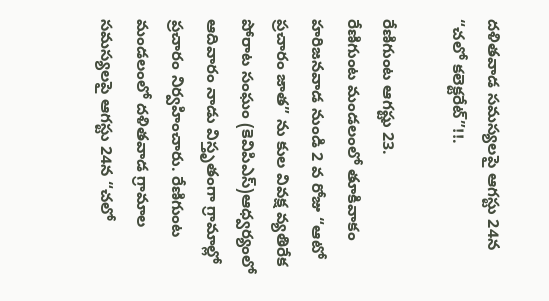దళితవాడ సమస్యలపై ఆగస్టు 24న “చలో కలెక్టరేట్”!!.

రేణిగుంట ఆగష్టు 23.
రేణిగుంట మండలంలో తూకివాకం హరిజనవాడ నుండి 2 వ రోజు “ఆటో ప్రచారం జాత” ను కుల వివక్ష వ్యతిరేక పోరాట సంఘం (కెవిపిఎస్)ఆధ్వర్యంలో ఆదివారం నాడు విస్తృతంగా గ్రామాల్లో ప్రచారం నిర్వహించారు. రేణిగుంట మండలంలో దళితవాడ గ్రామాల సమస్యలపై ఆగస్టు 24న “చలో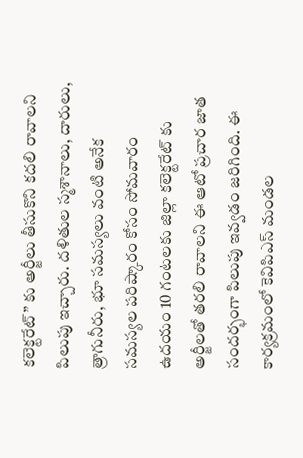కలెక్టరేట్” కు అర్జీలు తీసుకొని కదలి రావాలని పిలుపు ఇచ్చారు. దళితుల స్మశానాలు, దారులు, త్రాగునీరు, భూ సమస్యలు వంటి అనేక సమస్యల పరిష్కారం కోసం సోమవారం ఉదయం 10 గంటలకు జిల్లా కలెక్టరేట్ కు అర్జీలతో తరలి రావాలని ఈ ఆటో ప్రచార జాత సందర్భంగా పిలుపు ఇవ్వడం జరిగింది. ఈ కార్యక్రమంలో కెవిపిఎస్ మండల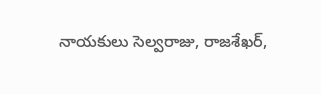నాయకులు సెల్వరాజు, రాజశేఖర్,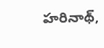హరినాథ్,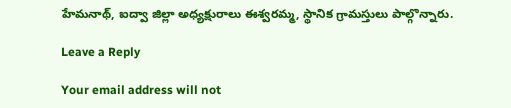హేమనాథ్, ఐద్వా జిల్లా అధ్యక్షురాలు ఈశ్వరమ్మ, స్థానిక గ్రామస్తులు పాల్గొన్నారు.

Leave a Reply

Your email address will not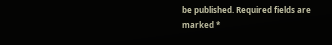be published. Required fields are marked *